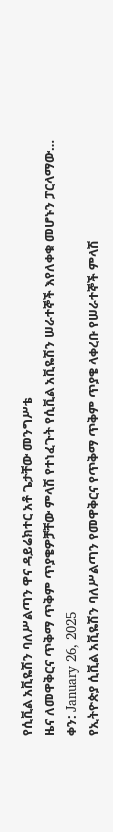የሲቪል አቪዬሽን ባለሥልጣን ዋና ዳይሬክተር አቶ ጌታቸው መንግሥቴ
ዜና ለመዋቅርና ጥቅማ ጥቅም ጥያቄዎቻቸው ምላሽ የተነፈጉት የሲቪል አቪዬሽን ሠራተኞች እየለቀቁ መሆኑን ፓርላማው…
ቀን: January 26, 2025
የኢትዮጵያ ሲቪል አቪዬሽን ባለሥልጣን የመዋቅርና የጥቅማ ጥቅም ጥያቄ ላቀረቡ የሠራተኞች ምላሽ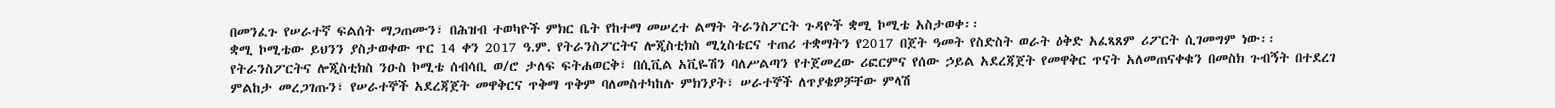በመንፈጉ የሠራተኛ ፍልሰት ማጋጠሙን፣ በሕዝብ ተወካዮች ምክር ቤት የከተማ መሠረተ ልማት ትራንስፖርት ጉዳዮች ቋሚ ኮሚቴ አስታወቀ፡፡
ቋሚ ኮሚቴው ይህንን ያስታወቀው ጥር 14 ቀን 2017 ዓ.ም. የትራንስፖርትና ሎጂስቲክስ ሚኒስቴርና ተጠሪ ተቋማትን የ2017 በጀት ዓመት የስድስት ወራት ዕቅድ አፈጻጸም ሪፖርት ሲገመግም ነው፡፡
የትራንስፖርትና ሎጂስቲክስ ንዑስ ኮሚቴ ሰብሳቢ ወ/ሮ ታለፍ ፍትሐወርቅ፣ በሲቪል አቪዬሽን ባለሥልጣን የተጀመረው ሪፎርምና የሰው ኃይል አደረጃጀት የመዋቅር ጥናት አለመጠናቀቁን በመስክ ጉብኝት በተደረገ ምልከታ መረጋገጡን፣ የሠራተኞች አደረጃጀት መዋቅርና ጥቅማ ጥቅም ባለመስተካከሉ ምክንያት፣ ሠራተኞች ለጥያቄዎቻቸው ምላሽ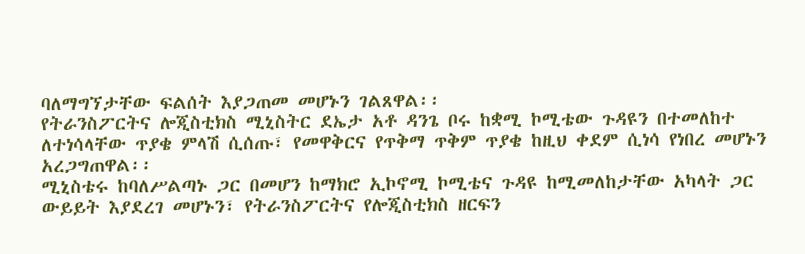ባለማግኘታቸው ፍልሰት እያጋጠመ መሆኑን ገልጸዋል፡፡
የትራንስፖርትና ሎጂስቲክስ ሚኒስትር ደኤታ አቶ ዳንጌ ቦሩ ከቋሚ ኮሚቴው ጉዳዩን በተመለከተ ለተነሳላቸው ጥያቄ ምላሽ ሲሰጡ፣ የመዋቅርና የጥቅማ ጥቅም ጥያቄ ከዚህ ቀደም ሲነሳ የነበረ መሆኑን አረጋግጠዋል፡፡
ሚኒስቴሩ ከባለሥልጣኑ ጋር በመሆን ከማክሮ ኢኮኖሚ ኮሚቴና ጉዳዩ ከሚመለከታቸው አካላት ጋር ውይይት እያደረገ መሆኑን፣ የትራንስፖርትና የሎጂስቲክስ ዘርፍን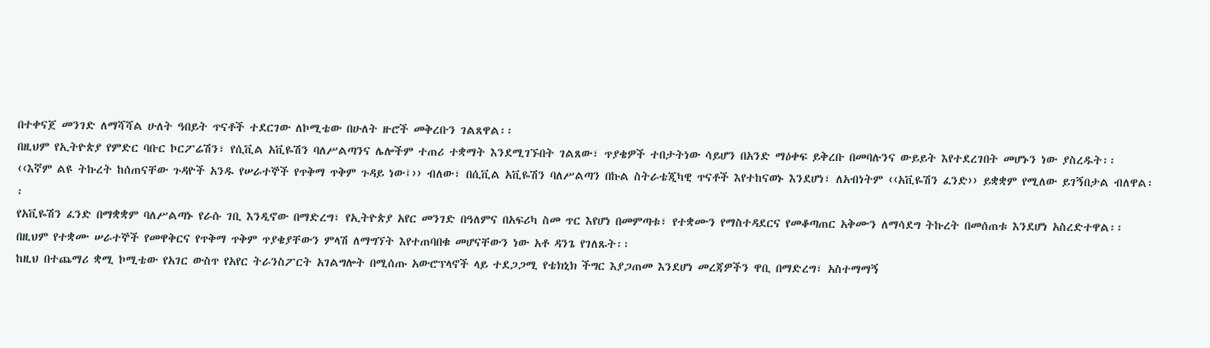በተቀናጀ መንገድ ለማሻሻል ሁለት ዓበይት ጥናቶች ተደርገው ለኮሚቴው በሁለት ዙሮች መቅረቡን ገልጸዋል፡፡
በዚህም የኢትዮጵያ የምድር ባቡር ኮርፖሬሽን፣ የሲቪል አቪዬሽን ባለሥልጣንና ሌሎችም ተጠሪ ተቋማት እንደሚገኙበት ገልጸው፣ ጥያቄዎች ተበታትነው ሳይሆን በአንድ ማዕቀፍ ይቅረቡ በመባሉንና ውይይት እየተደረገበት መሆኑን ነው ያስረዱት፡፡
‹‹እኛም ልዩ ትኩረት ከሰጠናቸው ጉዳዮች አንዱ የሠራተኞች የጥቅማ ጥቅም ጉዳይ ነው፤›› ብለው፣ በሲቪል አቪዬሽን ባለሥልጣን በኩል ስትራቴጂካዊ ጥናቶች እየተከናወኑ እንደሆነ፣ ለአብነትም ‹‹አቪዬሽን ፈንድ›› ይቋቋም የሚለው ይገኝበታል ብለዋል፡፡
የአቪዬሽን ፈንድ በማቋቋም ባለሥልጣኑ የራሱ ገቢ እንዲኖው በማድረግ፣ የኢትዮጵያ አየር መንገድ በዓለምና በአፍሪካ ስመ ጥር እየሆነ በመምጣቱ፣ የተቋሙን የማስተዳደርና የመቆጣጠር አቅሙን ለማሳደግ ትኩረት በመሰጠቱ እንደሆነ አስረድተዋል፡፡
በዚህም የተቋሙ ሠራተኞች የመዋቅርና የጥቅማ ጥቅም ጥያቄያቸውን ምላሽ ለማግኘት እየተጠባበቁ መሆናቸውን ነው አቶ ዳንጌ የገለጹት፡፡
ከዚህ በተጨማሪ ቋሚ ኮሚቴው የአገር ውስጥ የአየር ትራንስፖርት አገልግሎት በሚሰጡ አውሮፕላኖች ላይ ተደጋጋሚ የቴክኒክ ችግር እያጋጠመ እንደሆነ መረጃዎችን ዋቢ በማድረግ፣ አስተማማኝ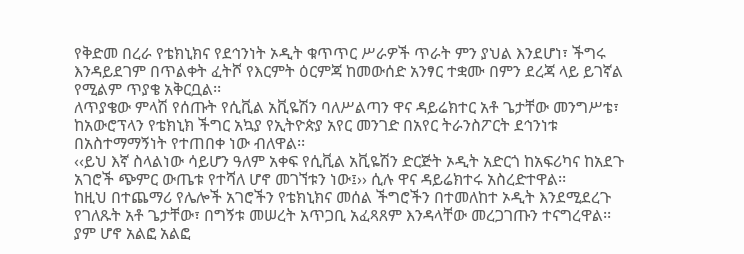የቅድመ በረራ የቴክኒክና የደኅንነት ኦዲት ቁጥጥር ሥራዎች ጥራት ምን ያህል እንደሆነ፣ ችግሩ እንዳይደገም በጥልቀት ፈትሾ የእርምት ዕርምጃ ከመውሰድ አንፃር ተቋሙ በምን ደረጃ ላይ ይገኛል የሚልም ጥያቄ አቅርቧል፡፡
ለጥያቄው ምላሽ የሰጡት የሲቪል አቪዬሽን ባለሥልጣን ዋና ዳይሬክተር አቶ ጌታቸው መንግሥቴ፣ ከአውሮፕላን የቴክኒክ ችግር አኳያ የኢትዮጵያ አየር መንገድ በአየር ትራንስፖርት ደኅንነቱ በአስተማማኝነት የተጠበቀ ነው ብለዋል፡፡
‹‹ይህ እኛ ስላልነው ሳይሆን ዓለም አቀፍ የሲቪል አቪዬሽን ድርጅት ኦዲት አድርጎ ከአፍሪካና ከአደጉ አገሮች ጭምር ውጤቱ የተሻለ ሆኖ መገኘቱን ነው፤›› ሲሉ ዋና ዳይሬክተሩ አስረድተዋል፡፡
ከዚህ በተጨማሪ የሌሎች አገሮችን የቴክኒክና መሰል ችግሮችን በተመለከተ ኦዲት እንደሚደረጉ የገለጹት አቶ ጌታቸው፣ በግኝቱ መሠረት አጥጋቢ አፈጻጸም እንዳላቸው መረጋገጡን ተናግረዋል፡፡
ያም ሆኖ አልፎ አልፎ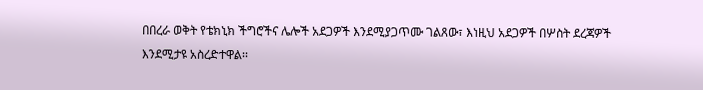በበረራ ወቅት የቴክኒክ ችግሮችና ሌሎች አደጋዎች እንደሚያጋጥሙ ገልጸው፣ እነዚህ አደጋዎች በሦስት ደረጃዎች እንደሚታዩ አስረድተዋል፡፡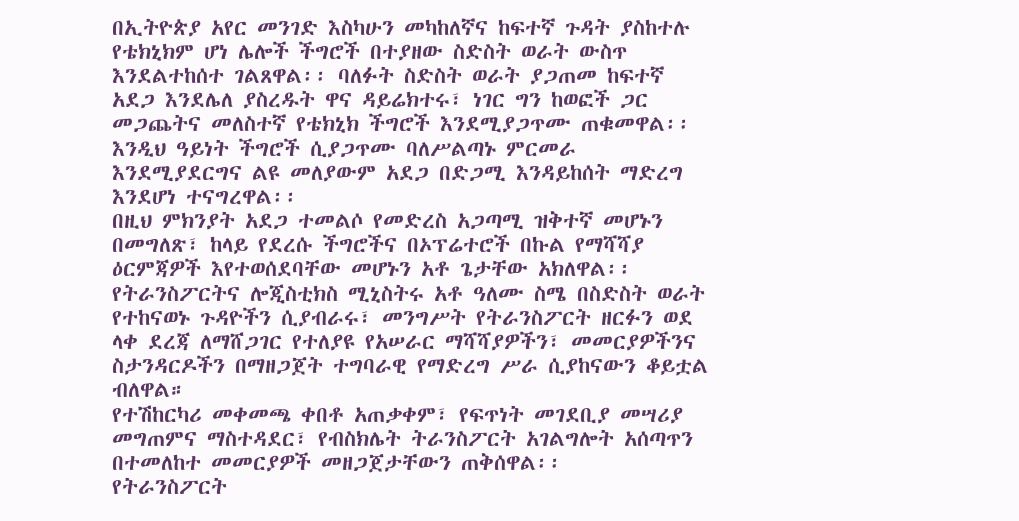በኢትዮጵያ አየር መንገድ እስካሁን መካከለኛና ከፍተኛ ጉዳት ያስከተሉ የቴክኒክም ሆነ ሌሎች ችግሮች በተያዘው ስድስት ወራት ውስጥ እንደልተከሰተ ገልጸዋል፡፡ ባለፉት ስድስት ወራት ያጋጠመ ከፍተኛ አደጋ እንደሌለ ያስረዱት ዋና ዳይሬክተሩ፣ ነገር ግን ከወፎች ጋር መጋጨትና መለስተኛ የቴክኒክ ችግሮች እንደሚያጋጥሙ ጠቁመዋል፡፡
እንዲህ ዓይነት ችግሮች ሲያጋጥሙ ባለሥልጣኑ ምርመራ እንደሚያደርግና ልዩ መለያውም አደጋ በድጋሚ እንዳይከሰት ማድረግ እንደሆነ ተናግረዋል፡፡
በዚህ ምክንያት አደጋ ተመልሶ የመድረስ አጋጣሚ ዝቅተኛ መሆኑን በመግለጽ፣ ከላይ የደረሱ ችግሮችና በኦፕሬተሮች በኩል የማሻሻያ ዕርምጃዎች እየተወሰደባቸው መሆኑን አቶ ጌታቸው አክለዋል፡፡
የትራንስፖርትና ሎጂስቲክስ ሚኒስትሩ አቶ ዓለሙ ስሜ በስድስት ወራት የተከናወኑ ጉዳዮችን ሲያብራሩ፣ መንግሥት የትራንስፖርት ዘርፉን ወደ ላቀ ደረጃ ለማሸጋገር የተለያዩ የአሠራር ማሻሻያዎችን፣ መመርያዎችንና ስታንዳርዶችን በማዘጋጀት ተግባራዊ የማድረግ ሥራ ሲያከናውን ቆይቷል ብለዋል።
የተሽከርካሪ መቀመጫ ቀበቶ አጠቃቀም፣ የፍጥነት መገደቢያ መሣሪያ መግጠምና ማስተዳደር፣ የብስክሌት ትራንስፖርት አገልግሎት አሰጣጥን በተመለከተ መመርያዎች መዘጋጀታቸውን ጠቅሰዋል፡፡
የትራንስፖርት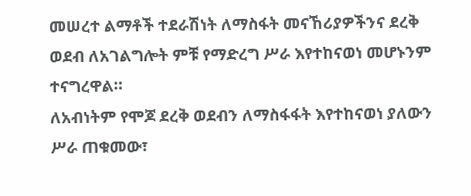መሠረተ ልማቶች ተደራሽነት ለማስፋት መናኸሪያዎችንና ደረቅ ወደብ ለአገልግሎት ምቹ የማድረግ ሥራ እየተከናወነ መሆኑንም ተናግረዋል።
ለአብነትም የሞጆ ደረቅ ወደብን ለማስፋፋት እየተከናወነ ያለውን ሥራ ጠቁመው፣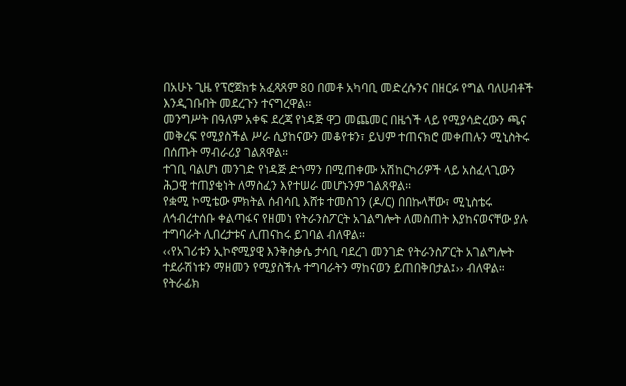በአሁኑ ጊዜ የፕሮጀክቱ አፈጻጸም 80 በመቶ አካባቢ መድረሱንና በዘርፉ የግል ባለሀብቶች እንዲገቡበት መደረጉን ተናግረዋል፡፡
መንግሥት በዓለም አቀፍ ደረጃ የነዳጅ ዋጋ መጨመር በዜጎች ላይ የሚያሳድረውን ጫና መቅረፍ የሚያስችል ሥራ ሲያከናውን መቆየቱን፣ ይህም ተጠናክሮ መቀጠሉን ሚኒስትሩ በሰጡት ማብራሪያ ገልጸዋል።
ተገቢ ባልሆነ መንገድ የነዳጅ ድጎማን በሚጠቀሙ አሽከርካሪዎች ላይ አስፈላጊውን ሕጋዊ ተጠያቂነት ለማስፈን እየተሠራ መሆኑንም ገልጸዋል፡፡
የቋሚ ኮሚቴው ምክትል ሰብሳቢ እሸቱ ተመስገን (ዶ/ር) በበኩላቸው፣ ሚኒስቴሩ ለኅብረተሰቡ ቀልጣፋና የዘመነ የትራንስፖርት አገልግሎት ለመስጠት እያከናወናቸው ያሉ ተግባራት ሊበረታቱና ሊጠናከሩ ይገባል ብለዋል፡፡
‹‹የአገሪቱን ኢኮኖሚያዊ እንቅስቃሴ ታሳቢ ባደረገ መንገድ የትራንስፖርት አገልግሎት ተደራሽነቱን ማዘመን የሚያስችሉ ተግባራትን ማከናወን ይጠበቅበታል፤›› ብለዋል።
የትራፊክ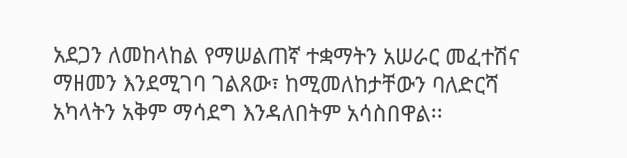አደጋን ለመከላከል የማሠልጠኛ ተቋማትን አሠራር መፈተሽና ማዘመን እንደሚገባ ገልጸው፣ ከሚመለከታቸውን ባለድርሻ አካላትን አቅም ማሳደግ እንዳለበትም አሳስበዋል፡፡